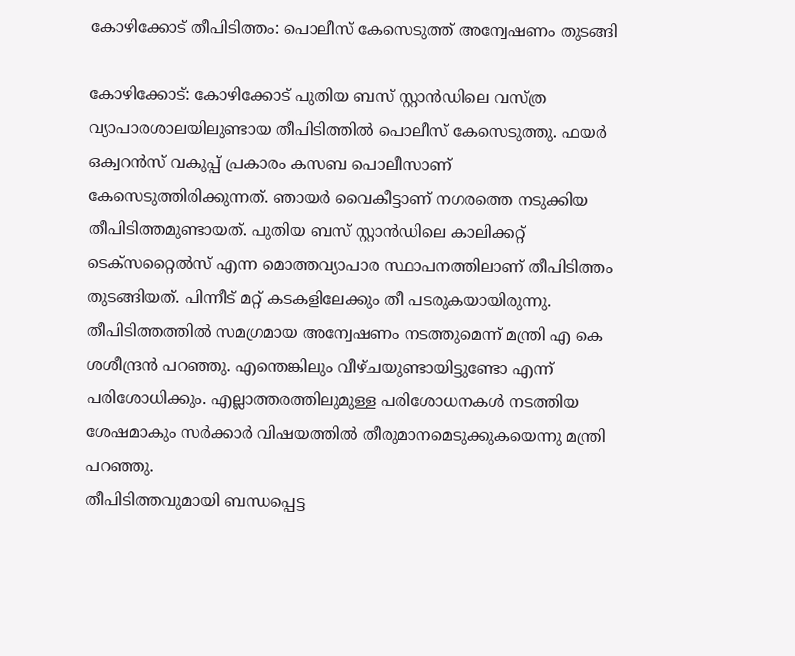കോഴിക്കോട് തീപിടിത്തം: പൊലീസ് കേസെടുത്ത് അന്വേഷണം തുടങ്ങി

കോഴിക്കോട്: കോഴിക്കോട് പുതിയ ബസ് സ്റ്റാൻഡിലെ വസ്ത്ര വ്യാപാരശാലയിലുണ്ടായ തീപിടിത്തിൽ പൊലീസ് കേസെടുത്തു. ഫയർ ഒക്വറൻസ് വകുപ്പ് പ്രകാരം കസബ പൊലീസാണ് കേസെടുത്തിരിക്കുന്നത്. ഞായർ വൈകീട്ടാണ് നഗരത്തെ നടുക്കിയ തീപിടിത്തമുണ്ടായത്. പുതിയ ബസ് സ്റ്റാൻഡിലെ കാലിക്കറ്റ് ടെക്സറ്റൈൽസ് എന്ന മൊത്തവ്യാപാര സ്ഥാപനത്തിലാണ് തീപിടിത്തം തുടങ്ങിയത്. പിന്നീട് മറ്റ് കടകളിലേക്കും തീ പടരുകയായിരുന്നു. തീപിടിത്തത്തിൽ സമഗ്രമായ അന്വേഷണം നടത്തുമെന്ന് മന്ത്രി എ കെ ശശീന്ദ്രൻ പറഞ്ഞു. എന്തെങ്കിലും വീഴ്ചയുണ്ടായിട്ടുണ്ടോ എന്ന് പരിശോധിക്കും. എല്ലാത്തരത്തിലുമുള്ള പരിശോധനകൾ നടത്തിയ ശേഷമാകും സർക്കാർ വിഷയത്തിൽ തീരുമാനമെടുക്കുകയെന്നു മന്ത്രി പറഞ്ഞു.
തീപിടിത്തവുമായി ബന്ധപ്പെട്ട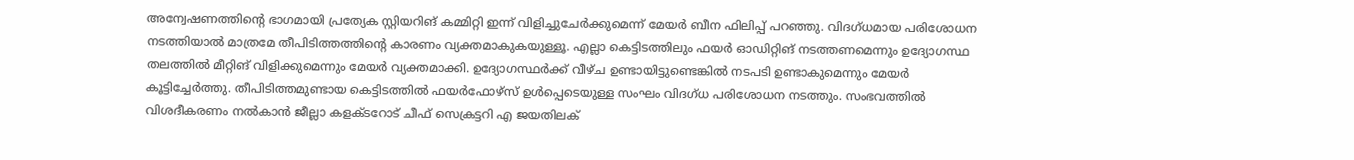അന്വേഷണത്തിൻ്റെ ഭാഗമായി പ്രത്യേക സ്റ്റിയറിങ് കമ്മിറ്റി ഇന്ന് വിളിച്ചുചേർക്കുമെന്ന് മേയർ ബീന ഫിലിപ്പ് പറഞ്ഞു. വിദഗ്ധമായ പരിശോധന നടത്തിയാൽ മാത്രമേ തീപിടിത്തത്തിന്റെ കാരണം വ്യക്തമാകുകയുള്ളൂ. എല്ലാ കെട്ടിടത്തിലും ഫയർ ഓഡിറ്റിങ് നടത്തണമെന്നും ഉദ്യോഗസ്ഥ തലത്തിൽ മീറ്റിങ് വിളിക്കുമെന്നും മേയർ വ്യക്തമാക്കി. ഉദ്യോഗസ്ഥർക്ക് വീഴ്ച ഉണ്ടായിട്ടുണ്ടെങ്കിൽ നടപടി ഉണ്ടാകുമെന്നും മേയർ കൂട്ടിച്ചേർത്തു. തീപിടിത്തമുണ്ടായ കെട്ടിടത്തിൽ ഫയർഫോഴ്സ് ഉൾപ്പെടെയുള്ള സംഘം വിദഗ്ധ പരിശോധന നടത്തും. സംഭവത്തിൽ വിശദീകരണം നൽകാൻ ജീല്ലാ കളക്ടറോട് ചീഫ് സെക്രട്ടറി എ ജയതിലക്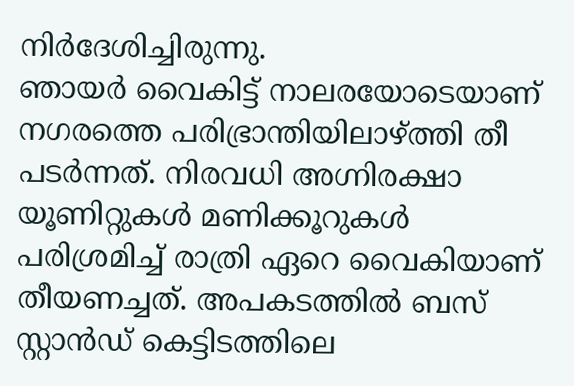നിർദേശിച്ചിരുന്നു.
ഞായർ വൈകിട്ട് നാലരയോടെയാണ് നഗരത്തെ പരിഭ്രാന്തിയിലാഴ്ത്തി തീ പടർന്നത്. നിരവധി അഗ്നിരക്ഷാ യൂണിറ്റുകൾ മണിക്കൂറുകൾ പരിശ്രമിച്ച് രാത്രി ഏറെ വൈകിയാണ് തീയണച്ചത്. അപകടത്തിൽ ബസ് സ്റ്റാൻഡ് കെട്ടിടത്തിലെ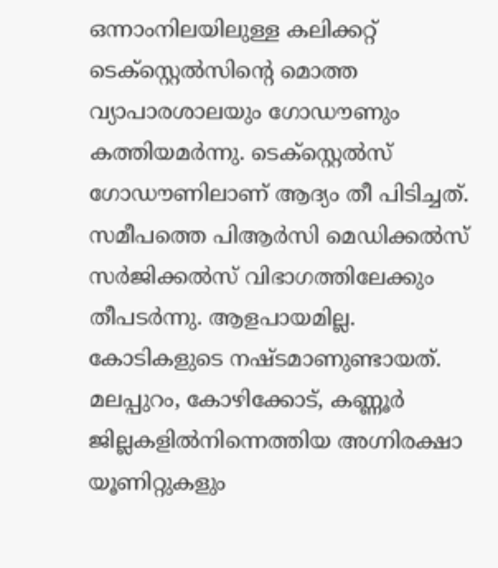ഒന്നാംനിലയിലുള്ള കലിക്കറ്റ് ടെക്സ്റ്റെൽസിന്റെ മൊത്ത വ്യാപാരശാലയും ഗോഡൗണും കത്തിയമർന്നു. ടെക്സ്റ്റെൽസ് ഗോഡൗണിലാണ് ആദ്യം തീ പിടിച്ചത്. സമീപത്തെ പിആർസി മെഡിക്കൽസ് സർജിക്കൽസ് വിഭാഗത്തിലേക്കും തീപടർന്നു. ആളപായമില്ല. കോടികളുടെ നഷ്ടമാണുണ്ടായത്.
മലപ്പുറം, കോഴിക്കോട്, കണ്ണൂർ ജില്ലകളിൽനിന്നെത്തിയ അഗ്നിരക്ഷാ യൂണിറ്റുകളും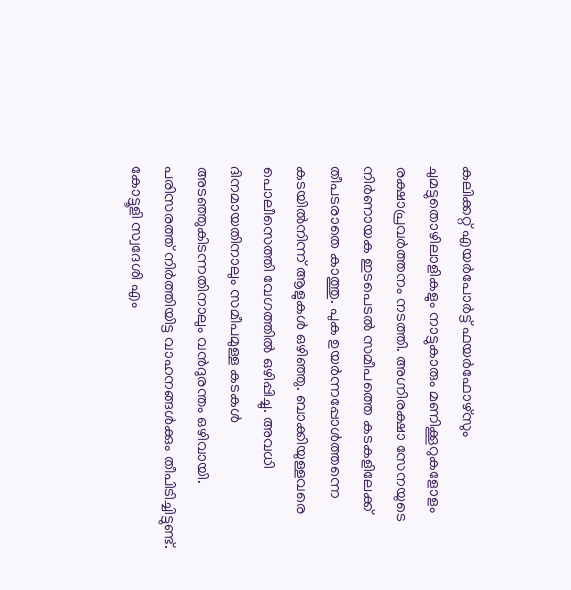കലിക്കറ്റ് എയർപോർട്ട് ഫയർഫോഴ്സും ചുമട്ടുതൊഴിലാളികളും നാട്ടുകാരും മണിക്കൂറുകളോളം രക്ഷാപ്രവർത്തനം നടത്തി. അഗ്നിരക്ഷാ സേനയുടെ നിർണായക ഇടപെടൽ സമീപത്തെ കടകളിലേക്ക് തീപടരാതെ കാത്തു. പുക ഉയർന്നപ്പോൾത്തന്നെ കടയിൽനിന്ന് ആളുകൾ ഒഴിഞ്ഞു. ബാക്കിയുള്ളവരെ പൊലീസെത്തി വേഗത്തിൽ ഒഴിപ്പിച്ചു. അവധി ദിനമായതിനാലും സമീപമുള്ള കടകൾ അടഞ്ഞുകിടന്നതിനാലും വൻദുരന്തം ഒഴിവായി. പരിസരത്ത് നിർത്തിയിട്ട വാഹനങ്ങൾക്കും തീപിടിച്ചിട്ടുണ്ട്. കോട്ടൂളി സ്വദേശി എം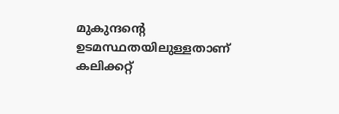മുകുന്ദന്റെ ഉടമസ്ഥതയിലുള്ളതാണ് കലിക്കറ്റ്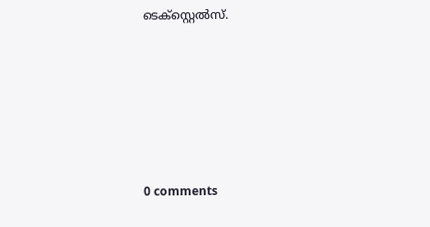ടെക്സ്റ്റെൽസ്.










0 comments